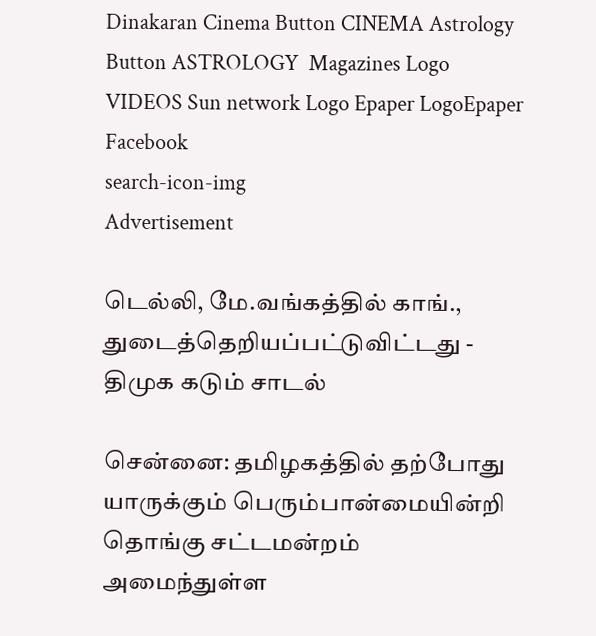Dinakaran Cinema Button CINEMA Astrology Button ASTROLOGY  Magazines Logo VIDEOS Sun network Logo Epaper LogoEpaper Facebook
search-icon-img
Advertisement

டெல்லி, மே.வங்கத்தில் காங்., துடைத்தெறியப்பட்டுவிட்டது - திமுக கடும் சாடல்

சென்னை: தமிழகத்தில் தற்போது யாருக்கும் பெரும்பான்மையின்றி தொங்கு சட்டமன்றம் அமைந்துள்ள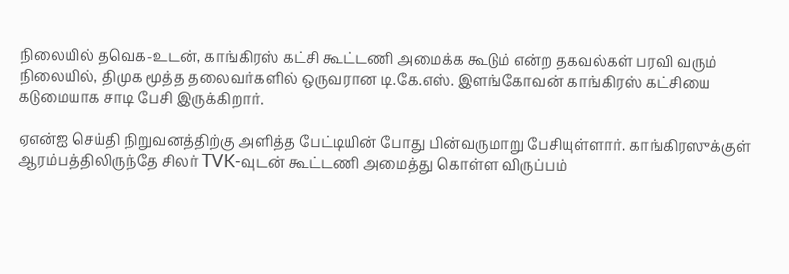நிலையில் தவெக-உடன், காங்கிரஸ் கட்சி கூட்டணி அமைக்க கூடும் என்ற தகவல்கள் பரவி வரும் நிலையில், திமுக மூத்த தலைவர்களில் ஒருவரான டி.கே.எஸ். இளங்கோவன் காங்கிரஸ் கட்சியை கடுமையாக சாடி பேசி இருக்கிறார்.

ஏஎன்ஐ செய்தி நிறுவனத்திற்கு அளித்த பேட்டியின் போது பின்வருமாறு பேசியுள்ளார். காங்கிரஸுக்குள் ஆரம்பத்திலிருந்தே சிலர் TVK-வுடன் கூட்டணி அமைத்து கொள்ள விருப்பம்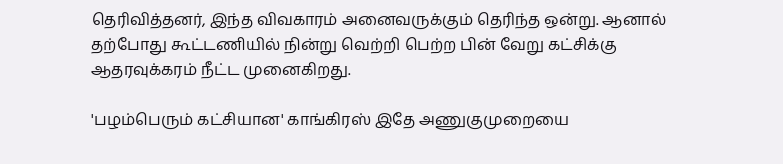தெரிவித்தனர், இந்த விவகாரம் அனைவருக்கும் தெரிந்த ஒன்று. ஆனால் தற்போது கூட்டணியில் நின்று வெற்றி பெற்ற பின் வேறு கட்சிக்கு ஆதரவுக்கரம் நீட்ட முனைகிறது.

'பழம்பெரும் கட்சியான' காங்கிரஸ் இதே அணுகுமுறையை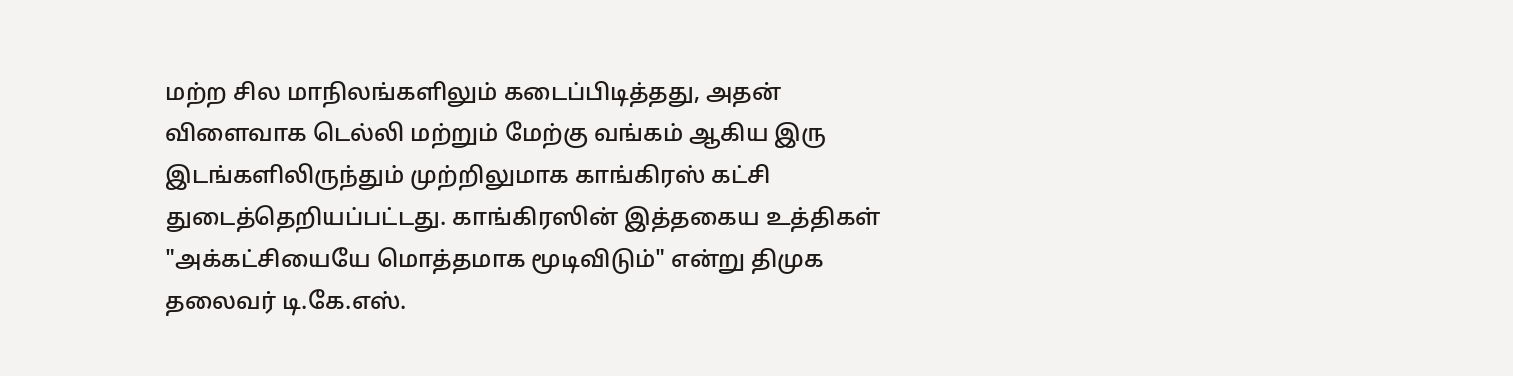மற்ற சில மாநிலங்களிலும் கடைப்பிடித்தது, அதன் விளைவாக டெல்லி மற்றும் மேற்கு வங்கம் ஆகிய இரு இடங்களிலிருந்தும் முற்றிலுமாக காங்கிரஸ் கட்சி துடைத்தெறியப்பட்டது. காங்கிரஸின் இத்தகைய உத்திகள் "அக்கட்சியையே மொத்தமாக மூடிவிடும்" என்று திமுக தலைவர் டி.கே.எஸ்.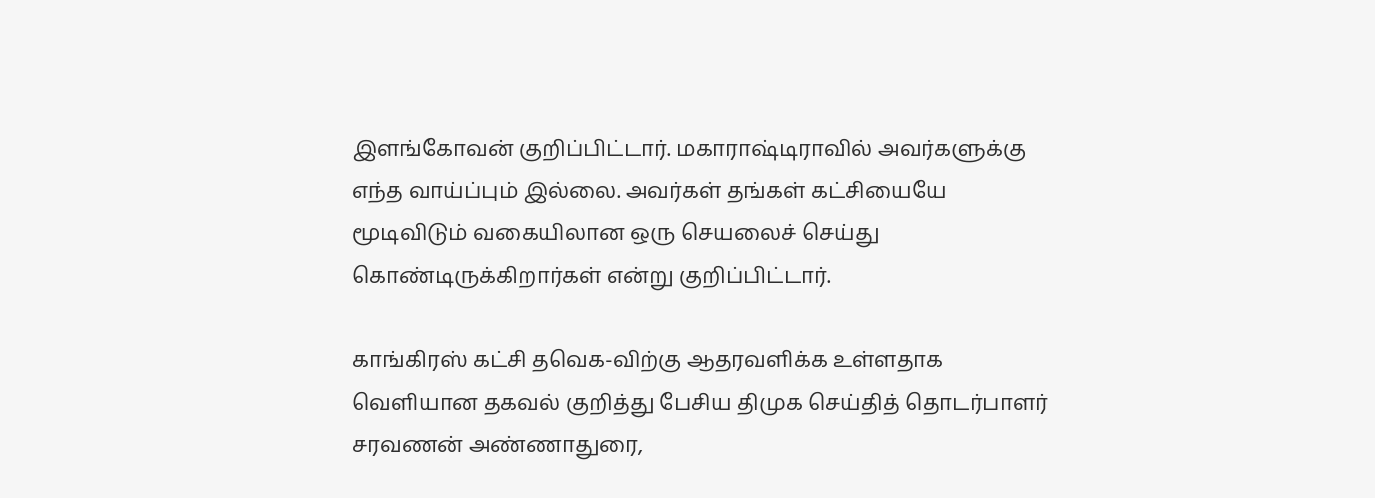இளங்கோவன் குறிப்பிட்டார். மகாராஷ்டிராவில் அவர்களுக்கு எந்த வாய்ப்பும் இல்லை. அவர்கள் தங்கள் கட்சியையே மூடிவிடும் வகையிலான ஒரு செயலைச் செய்து கொண்டிருக்கிறார்கள் என்று குறிப்பிட்டார்.

காங்கிரஸ் கட்சி தவெக-விற்கு ஆதரவளிக்க உள்ளதாக வெளியான தகவல் குறித்து பேசிய திமுக செய்தித் தொடர்பாளர் சரவணன் அண்ணாதுரை,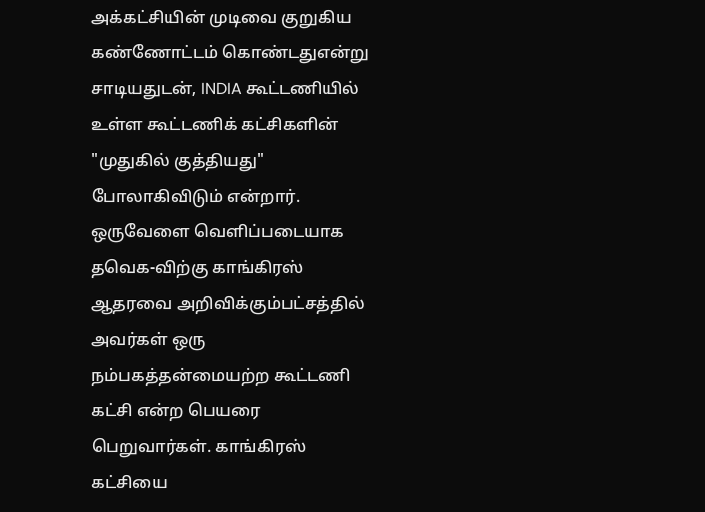அக்கட்சியின் முடிவை குறுகிய கண்ணோட்டம் கொண்டதுஎன்று சாடியதுடன், INDIA கூட்டணியில் உள்ள கூட்டணிக் கட்சிகளின் "முதுகில் குத்தியது" போலாகிவிடும் என்றார். ஒருவேளை வெளிப்படையாக தவெக-விற்கு காங்கிரஸ் ஆதரவை அறிவிக்கும்பட்சத்தில் அவர்கள் ஒரு நம்பகத்தன்மையற்ற கூட்டணி கட்சி என்ற பெயரை பெறுவார்கள். காங்கிரஸ் கட்சியை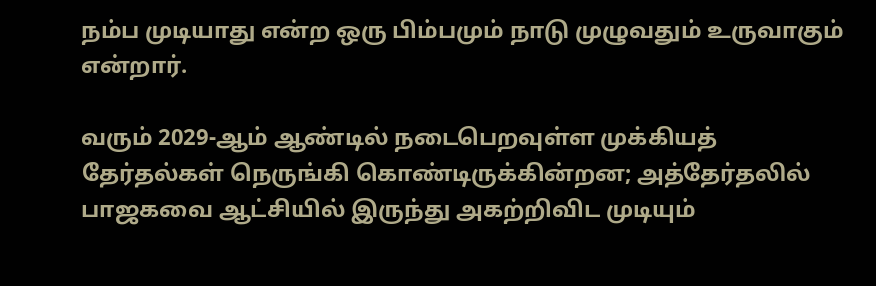நம்ப முடியாது என்ற ஒரு பிம்பமும் நாடு முழுவதும் உருவாகும் என்றார்.

வரும் 2029-ஆம் ஆண்டில் நடைபெறவுள்ள முக்கியத் தேர்தல்கள் நெருங்கி கொண்டிருக்கின்றன; அத்தேர்தலில் பாஜகவை ஆட்சியில் இருந்து அகற்றிவிட முடியும்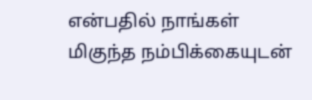என்பதில் நாங்கள் மிகுந்த நம்பிக்கையுடன்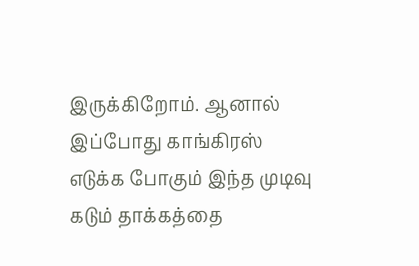இருக்கிறோம். ஆனால் இப்போது காங்கிரஸ் எடுக்க போகும் இந்த முடிவு கடும் தாக்கத்தை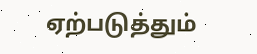ஏற்படுத்தும்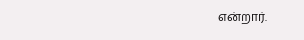என்றார்.